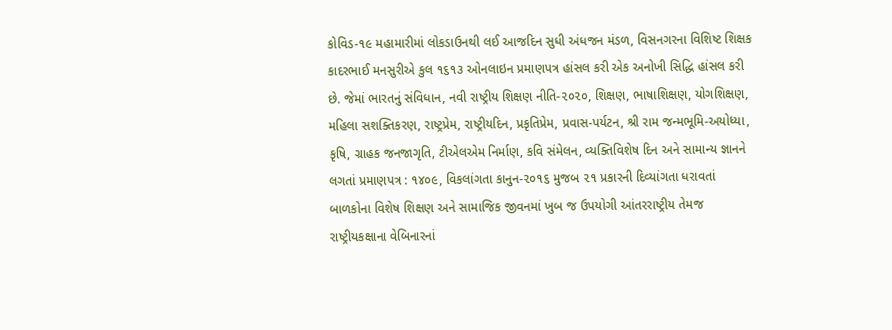કોવિડ-૧૯ મહામારીમાં લોકડાઉનથી લઈ આજદિન સુધી અંધજન મંડળ, વિસનગરના વિશિષ્ટ શિક્ષક કાદરભાઈ મનસુરીએ કુલ ૧૬૧૩ ઓનલાઇન પ્રમાણપત્ર હાંસલ કરી એક અનોખી સિદ્ધિ હાંસલ કરી છે. જેમાં ભારતનું સંવિધાન, નવી રાષ્ટ્રીય શિક્ષણ નીતિ-૨૦૨૦, શિક્ષણ, ભાષાશિક્ષણ, યોગશિક્ષણ, મહિલા સશક્તિકરણ, રાષ્ટ્રપ્રેમ, રાષ્ટ્રીયદિન, પ્રકૃતિપ્રેમ, પ્રવાસ-પર્યટન, શ્રી રામ જન્મભૂમિ-અયોધ્યા, કૃષિ, ગ્રાહક જનજાગૃતિ, ટીએલએમ નિર્માણ, કવિ સંમેલન, વ્યક્તિવિશેષ દિન અને સામાન્ય જ્ઞાનને લગતાં પ્રમાણપત્ર : ૧૪૦૯, વિકલાંગતા કાનુન-૨૦૧૬ મુજબ ૨૧ પ્રકારની દિવ્યાંગતા ધરાવતાં બાળકોના વિશેષ શિક્ષણ અને સામાજિક જીવનમાં ખુબ જ ઉપયોગી આંતરરાષ્ટ્રીય તેમજ રાષ્ટ્રીયકક્ષાના વેબિનારનાં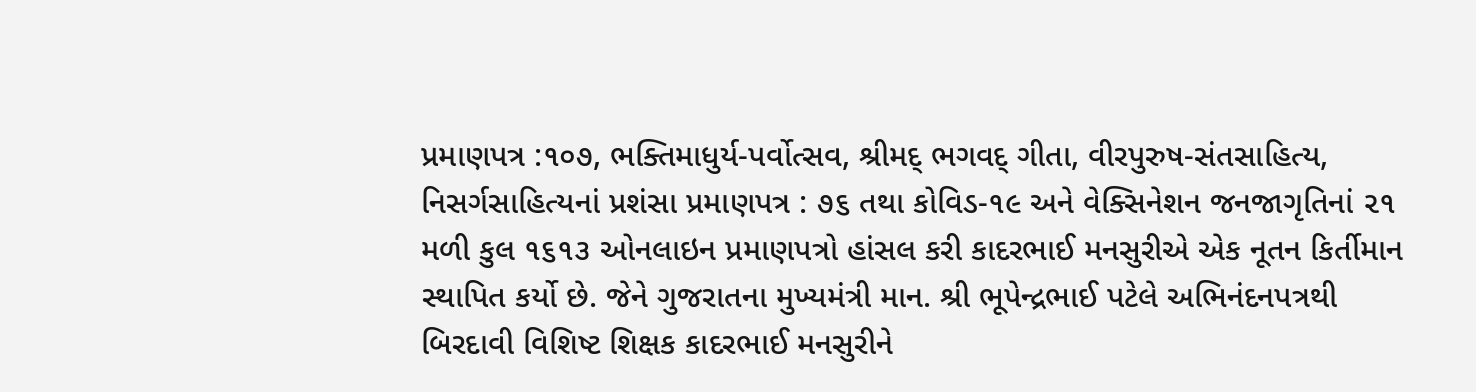પ્રમાણપત્ર :૧૦૭, ભક્તિમાધુર્ય-પર્વોત્સવ, શ્રીમદ્ ભગવદ્ ગીતા, વીરપુરુષ-સંતસાહિત્ય, નિસર્ગસાહિત્યનાં પ્રશંસા પ્રમાણપત્ર : ૭૬ તથા કોવિડ-૧૯ અને વેક્સિનેશન જનજાગૃતિનાં ૨૧ મળી કુલ ૧૬૧૩ ઓનલાઇન પ્રમાણપત્રો હાંસલ કરી કાદરભાઈ મનસુરીએ એક નૂતન કિર્તીમાન સ્થાપિત કર્યો છે. જેને ગુજરાતના મુખ્યમંત્રી માન. શ્રી ભૂપેન્દ્રભાઈ પટેલે અભિનંદનપત્રથી બિરદાવી વિશિષ્ટ શિક્ષક કાદરભાઈ મનસુરીને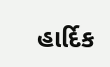હાર્દિક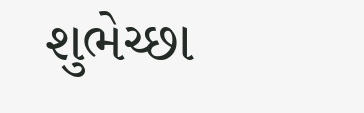શુભેચ્છા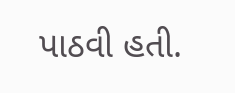પાઠવી હતી.